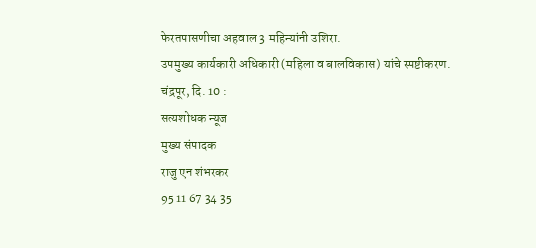फेरतपासणीचा अहवाल 3 महिन्यांनी उशिरा.
उपमुख्य कार्यकारी अधिकारी (महिला व बालविकास) यांचे स्पष्टीकरण.
चंद्रपूर, दि. 10 :
सत्यशोधक न्यूज
मुख्य संपादक
राजु एन शंभरकर
95 11 67 34 35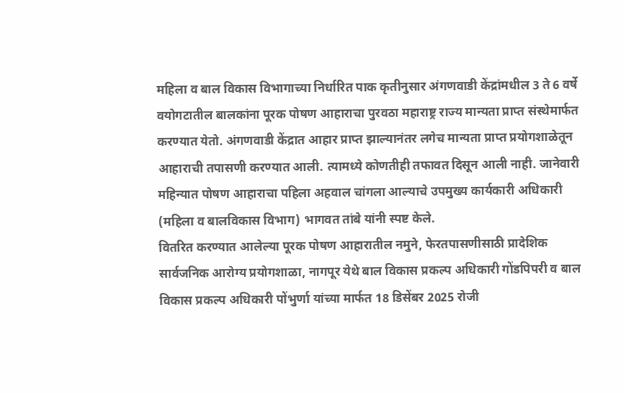महिला व बाल विकास विभागाच्या निर्धारित पाक कृतीनुसार अंगणवाडी केंद्रांमधील 3 ते 6 वर्षे वयोगटातील बालकांना पूरक पोषण आहाराचा पुरवठा महाराष्ट्र राज्य मान्यता प्राप्त संस्थेमार्फत करण्यात येतो. अंगणवाडी केंद्रात आहार प्राप्त झाल्यानंतर लगेच मान्यता प्राप्त प्रयोगशाळेतून आहाराची तपासणी करण्यात आली. त्यामध्ये कोणतीही तफावत दिसून आली नाही. जानेवारी महिन्यात पोषण आहाराचा पहिला अहवाल चांगला आल्याचे उपमुख्य कार्यकारी अधिकारी (महिला व बालविकास विभाग) भागवत तांबे यांनी स्पष्ट केले.
वितरित करण्यात आलेल्या पूरक पोषण आहारातील नमुने, फेरतपासणीसाठी प्रादेशिक सार्वजनिक आरोग्य प्रयोगशाळा, नागपूर येथे बाल विकास प्रकल्प अधिकारी गोंडपिपरी व बाल विकास प्रकल्प अधिकारी पोंभुर्णा यांच्या मार्फत 18 डिसेंबर 2025 रोजी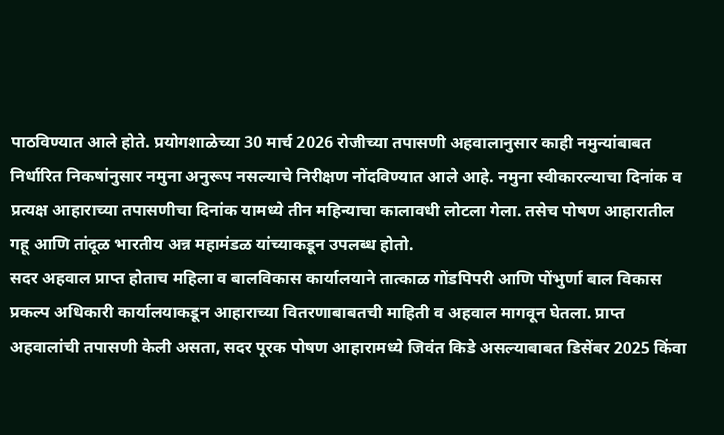पाठविण्यात आले होते. प्रयोगशाळेच्या 30 मार्च 2026 रोजीच्या तपासणी अहवालानुसार काही नमुन्यांबाबत निर्धारित निकषांनुसार नमुना अनुरूप नसल्याचे निरीक्षण नोंदविण्यात आले आहे. नमुना स्वीकारल्याचा दिनांक व प्रत्यक्ष आहाराच्या तपासणीचा दिनांक यामध्ये तीन महिन्याचा कालावधी लोटला गेला. तसेच पोषण आहारातील गहू आणि तांदूळ भारतीय अन्न महामंडळ यांच्याकडून उपलब्ध होतो.
सदर अहवाल प्राप्त होताच महिला व बालविकास कार्यालयाने तात्काळ गोंडपिपरी आणि पोंभुर्णा बाल विकास प्रकल्प अधिकारी कार्यालयाकडून आहाराच्या वितरणाबाबतची माहिती व अहवाल मागवून घेतला. प्राप्त अहवालांची तपासणी केली असता, सदर पूरक पोषण आहारामध्ये जिवंत किडे असल्याबाबत डिसेंबर 2025 किंवा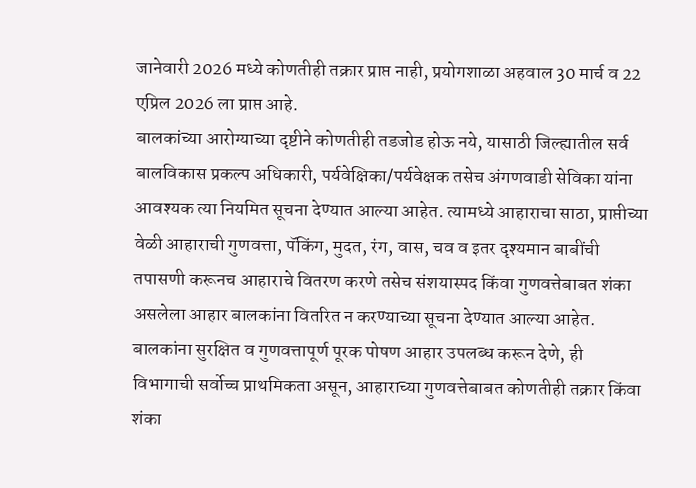जानेवारी 2026 मध्ये कोणतीही तक्रार प्राप्त नाही, प्रयोगशाळा अहवाल 30 मार्च व 22 एप्रिल 2026 ला प्राप्त आहे.
बालकांच्या आरोग्याच्या दृष्टीने कोणतीही तडजोड होऊ नये, यासाठी जिल्ह्यातील सर्व बालविकास प्रकल्प अधिकारी, पर्यवेक्षिका/पर्यवेक्षक तसेच अंगणवाडी सेविका यांना आवश्यक त्या नियमित सूचना देण्यात आल्या आहेत. त्यामध्ये आहाराचा साठा, प्राप्तीच्या वेळी आहाराची गुणवत्ता, पॅकिंग, मुदत, रंग, वास, चव व इतर दृश्यमान बाबींची तपासणी करूनच आहाराचे वितरण करणे तसेच संशयास्पद किंवा गुणवत्तेबाबत शंका असलेला आहार बालकांना वितरित न करण्याच्या सूचना देण्यात आल्या आहेत. बालकांना सुरक्षित व गुणवत्तापूर्ण पूरक पोषण आहार उपलब्ध करून देणे, ही विभागाची सर्वोच्च प्राथमिकता असून, आहाराच्या गुणवत्तेबाबत कोणतीही तक्रार किंवा शंका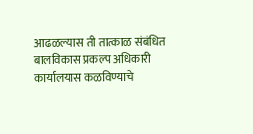आढळल्यास ती तात्काळ संबंधित बालविकास प्रकल्प अधिकारी कार्यालयास कळविण्याचे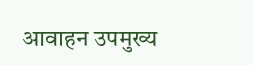आवाहन उपमुख्य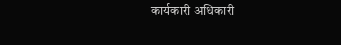कार्यकारी अधिकारी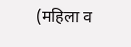(महिला व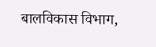बालविकास विभाग,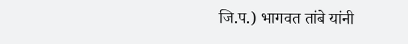जि.प.) भागवत तांबे यांनी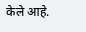केले आहे.